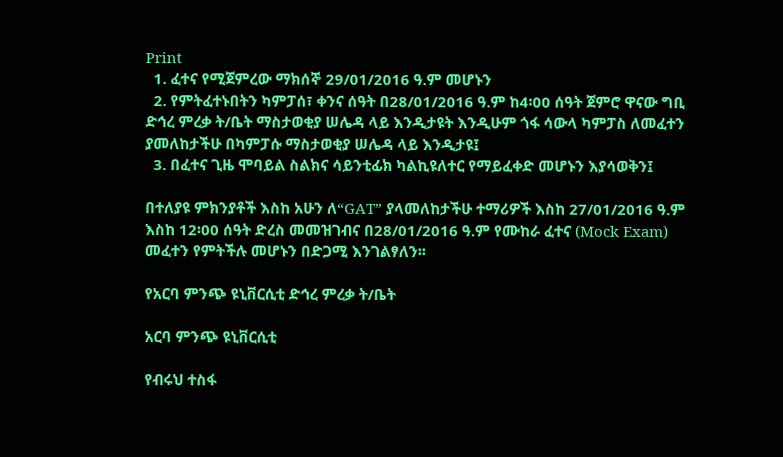Print
  1. ፈተና የሚጀምረው ማክሰኞ 29/01/2016 ዓ.ም መሆኑን
  2. የምትፈተኑበትን ካምፓሰ፣ ቀንና ሰዓት በ28/01/2016 ዓ.ም ከ4፡00 ሰዓት ጀምሮ ዋናው ግቢ ድኅረ ምረቃ ት/ቤት ማስታወቂያ ሠሌዳ ላይ እንዲታዩት እንዲሁም ጎፋ ሳውላ ካምፓስ ለመፈተን ያመለከታችሁ በካምፓሱ ማስታወቂያ ሠሌዳ ላይ እንዲታዩ፤
  3. በፈተና ጊዜ ሞባይል ስልክና ሳይንቲፊክ ካልኪዩለተር የማይፈቀድ መሆኑን እያሳወቅን፤

በተለያዩ ምክንያቶች እስከ አሁን ለ“GAT” ያላመለከታችሁ ተማሪዎች እስከ 27/01/2016 ዓ.ም እስከ 12፡00 ሰዓት ድረስ መመዝገብና በ28/01/2016 ዓ.ም የሙከራ ፈተና (Mock Exam) መፈተን የምትችሉ መሆኑን በድጋሚ እንገልፃለን፡፡

የአርባ ምንጭ ዩኒቨርሲቲ ድኅረ ምረቃ ት/ቤት

አርባ ምንጭ ዩኒቨርሲቲ

የብሩህ ተስፋ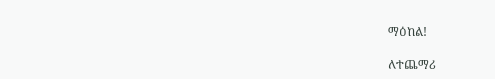ማዕከል!

ለተጨማሪ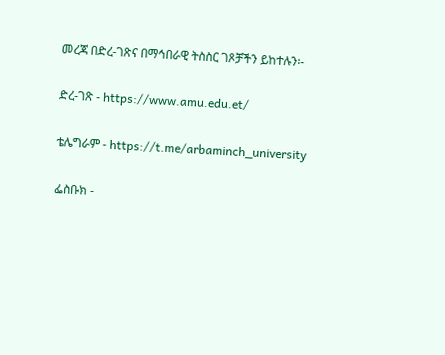መረጃ በድረ-ገጽና በማኅበራዊ ትስስር ገጾቻችን ይከተሉን፡-

ድረ-ገጽ - https://www.amu.edu.et/

ቴሌግራም - https://t.me/arbaminch_university

ፌስቡክ -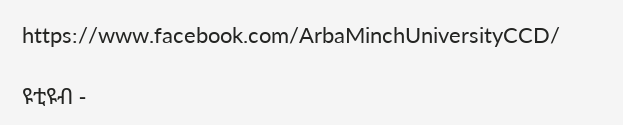https://www.facebook.com/ArbaMinchUniversityCCD/

ዩቲዩብ -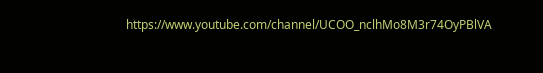https://www.youtube.com/channel/UCOO_nclhMo8M3r74OyPBlVA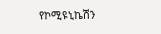የኮሚዩኒኬሽን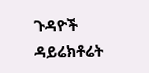ጉዳዮች ዳይሬክቶሬት